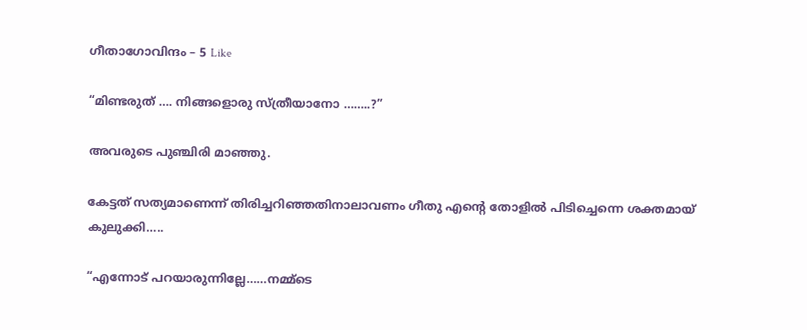ഗീതാഗോവിന്ദം – 5 Like

“മിണ്ടരുത് …. നിങ്ങളൊരു സ്ത്രീയാനോ ……..?”

അവരുടെ പുഞ്ചിരി മാഞ്ഞു.

കേട്ടത് സത്യമാണെന്ന് തിരിച്ചറിഞ്ഞതിനാലാവണം ഗീതു എന്റെ തോളിൽ പിടിച്ചെന്നെ ശക്തമായ് കുലുക്കി…..

“എന്നോട് പറയാരുന്നില്ലേ……നമ്മ്‌ടെ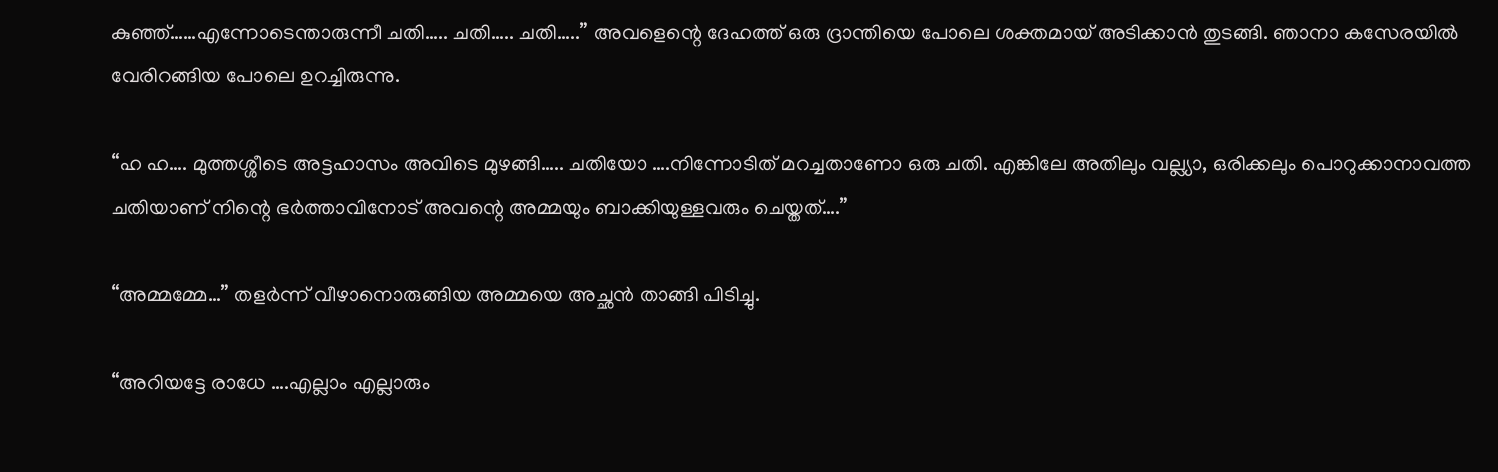കുഞ്ഞ്……എന്നോടെന്താരുന്നീ ചതി….. ചതി….. ചതി…..” അവളെന്റെ ദേഹത്ത് ഒരു ദ്രാന്തിയെ പോലെ ശക്തമായ് അടിക്കാൻ തുടങ്ങി. ഞാനാ കസേരയിൽ വേരിറങ്ങിയ പോലെ ഉറച്ചിരുന്നു.

“ഹ ഹ…. മുത്തശ്ശീടെ അട്ടഹാസം അവിടെ മുഴങ്ങി….. ചതിയോ ….നിന്നോടിത് മറച്ചതാണോ ഒരു ചതി. എങ്കിലേ അതിലും വല്ല്യാ, ഒരിക്കലും പൊറുക്കാനാവത്ത ചതിയാണ് നിന്റെ ഭർത്താവിനോട് അവന്റെ അമ്മയും ബാക്കിയുള്ളവരും ചെയ്തത്….”

“അമ്മമ്മേ…” തളർന്ന് വീഴാനൊരുങ്ങിയ അമ്മയെ അച്ഛൻ താങ്ങി പിടിച്ചു.

“അറിയട്ടേ രാധേ ….എല്ലാം എല്ലാരും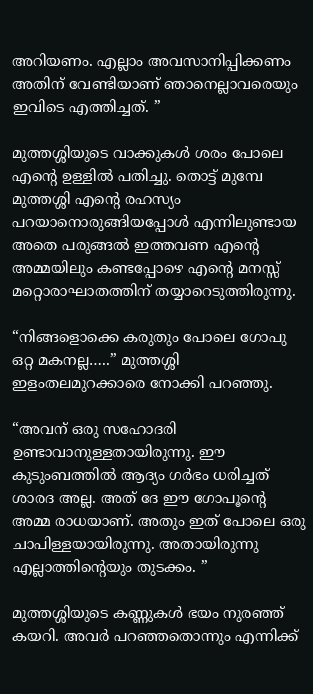അറിയണം. എല്ലാം അവസാനിപ്പിക്കണം അതിന് വേണ്ടിയാണ് ഞാനെല്ലാവരെയും ഇവിടെ എത്തിച്ചത്. ”

മുത്തശ്ശിയുടെ വാക്കുകൾ ശരം പോലെ എന്റെ ഉള്ളിൽ പതിച്ചു. തൊട്ട് മുമ്പേ മുത്തശ്ശി എന്റെ രഹസ്യം പറയാനൊരുങ്ങിയപ്പോൾ എന്നിലുണ്ടായ അതെ പരുങ്ങൽ ഇത്തവണ എന്റെ അമ്മയിലും കണ്ടപ്പോഴെ എന്റെ മനസ്സ് മറ്റൊരാഘാതത്തിന് തയ്യാറെടുത്തിരുന്നു.

“നിങ്ങളൊക്കെ കരുതും പോലെ ഗോപു ഒറ്റ മകനല്ല…..” മുത്തശ്ശി ഇളംതലമുറക്കാരെ നോക്കി പറഞ്ഞു.

“അവന് ഒരു സഹോദരി ഉണ്ടാവാനുള്ളതായിരുന്നു. ഈ കുടുംബത്തിൽ ആദ്യം ഗർഭം ധരിച്ചത് ശാരദ അല്ല. അത് ദേ ഈ ഗോപൂന്റെ അമ്മ രാധയാണ്. അതും ഇത് പോലെ ഒരു ചാപിള്ളയായിരുന്നു. അതായിരുന്നു എല്ലാത്തിന്റെയും തുടക്കം. ”

മുത്തശ്ശിയുടെ കണ്ണുകൾ ഭയം നുരഞ്ഞ് കയറി. അവർ പറഞ്ഞതൊന്നും എന്നിക്ക്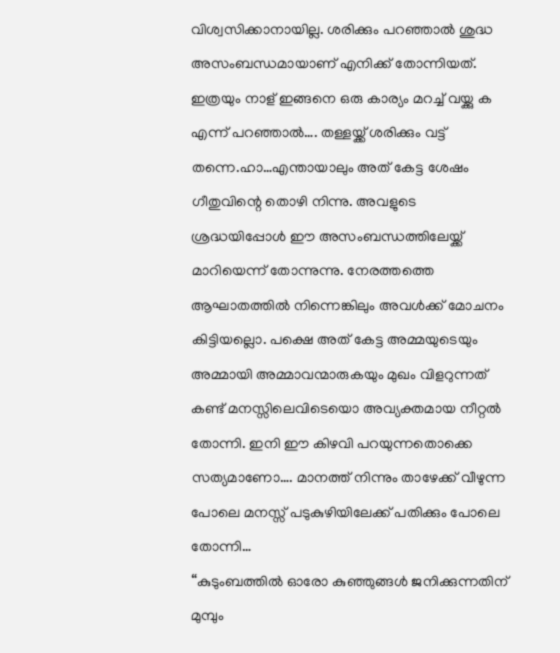വിശ്വസിക്കാനായില്ല. ശരിക്കും പറഞ്ഞാൽ ശുദ്ധ അസംബന്ധമായാണ് എനിക്ക് തോന്നിയത്. ഇത്രയും നാള് ഇങ്ങനെ ഒരു കാര്യം മറച്ച് വയ്ക്കു ക എന്ന് പറഞ്ഞാൽ…. തള്ളയ്ക്ക് ശരിക്കും വട്ട് തന്നെ.ഹാ…എന്തായാലും അത് കേട്ട ശേഷം ഗീതുവിന്റെ തൊഴി നിന്നു. അവളുടെ ശ്രദ്ധയിപ്പോൾ ഈ അസംബന്ധത്തിലേയ്ക്ക് മാറിയെന്ന് തോന്നുന്നു. നേരത്തത്തെ ആഘാതത്തിൽ നിന്നെങ്കിലും അവൾക്ക് മോചനം കിട്ടിയല്ലൊ. പക്ഷെ അത് കേട്ട അമ്മയുടെയും അമ്മായി അമ്മാവന്മാരുകയും മുഖം വിളറുന്നത് കണ്ട് മനസ്സിലെവിടെയൊ അവ്യക്തമായ നീറ്റൽ തോന്നി. ഇനി ഈ കിഴവി പറയുന്നതൊക്കെ സത്യമാണോ…. മാനത്ത് നിന്നും താഴേക്ക് വീഴുന്ന പോലെ മനസ്സ് പടുകുഴിയിലേക്ക് പതിക്കും പോലെ തോന്നി…
“കുടുംബത്തിൽ ഓരോ കുഞ്ഞുങ്ങൾ ജനിക്കുന്നതിന് മുമ്പും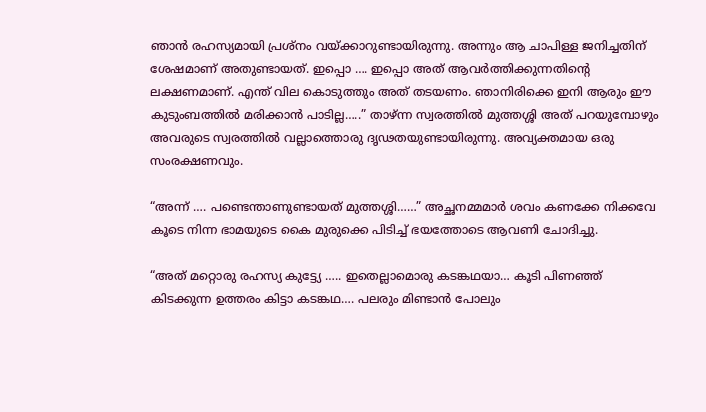ഞാൻ രഹസ്യമായി പ്രശ്നം വയ്ക്കാറുണ്ടായിരുന്നു. അന്നും ആ ചാപിള്ള ജനിച്ചതിന് ശേഷമാണ് അതുണ്ടായത്. ഇപ്പൊ …. ഇപ്പൊ അത് ആവർത്തിക്കുന്നതിന്റെ ലക്ഷണമാണ്. എന്ത് വില കൊടുത്തും അത് തടയണം. ഞാനിരിക്കെ ഇനി ആരും ഈ കുടുംബത്തിൽ മരിക്കാൻ പാടില്ല…..” താഴ്ന്ന സ്വരത്തിൽ മുത്തശ്ശി അത് പറയുമ്പോഴും അവരുടെ സ്വരത്തിൽ വല്ലാത്തൊരു ദൃഢതയുണ്ടായിരുന്നു. അവ്യക്തമായ ഒരു സംരക്ഷണവും.

“അന്ന് …. പണ്ടെന്താണുണ്ടായത് മുത്തശ്ശി……” അച്ഛനമ്മമാർ ശവം കണക്കേ നിക്കവേ കൂടെ നിന്ന ഭാമയുടെ കൈ മുരുക്കെ പിടിച്ച് ഭയത്തോടെ ആവണി ചോദിച്ചു.

“അത് മറ്റൊരു രഹസ്യ കുട്ട്യേ ….. ഇതെല്ലാമൊരു കടങ്കഥയാ… കൂടി പിണഞ്ഞ് കിടക്കുന്ന ഉത്തരം കിട്ടാ കടങ്കഥ…. പലരും മിണ്ടാൻ പോലും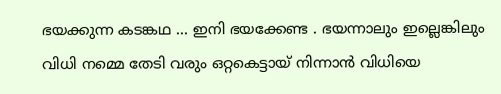ഭയക്കുന്ന കടങ്കഥ … ഇനി ഭയക്കേണ്ട . ഭയന്നാലും ഇല്ലെങ്കിലും വിധി നമ്മെ തേടി വരും ഒറ്റകെട്ടായ് നിന്നാൻ വിധിയെ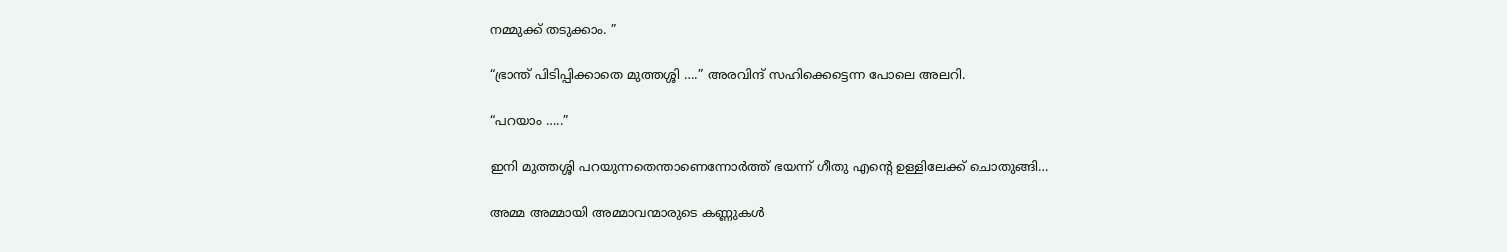നമ്മുക്ക് തടുക്കാം. ”

“ഭ്രാന്ത് പിടിപ്പിക്കാതെ മുത്തശ്ശി ….” അരവിന്ദ് സഹിക്കെട്ടെന്ന പോലെ അലറി.

“പറയാം …..”

ഇനി മുത്തശ്ശി പറയുന്നതെന്താണെന്നോർത്ത് ഭയന്ന് ഗീതു എന്റെ ഉള്ളിലേക്ക് ചൊതുങ്ങി…

അമ്മ അമ്മായി അമ്മാവന്മാരുടെ കണ്ണുകൾ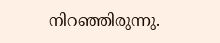നിറഞ്ഞിരുന്നു.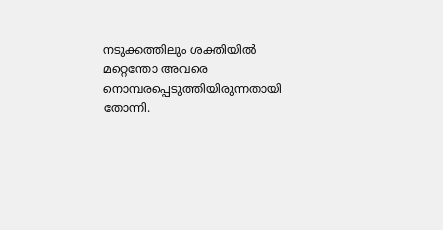നടുക്കത്തിലും ശക്തിയിൽ മറ്റെന്തോ അവരെ നൊമ്പരപ്പെടുത്തിയിരുന്നതായി തോന്നി.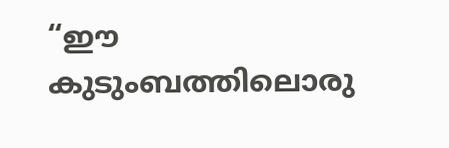“ഈ കുടുംബത്തിലൊരു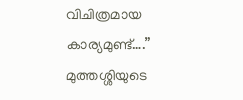വിചിത്രമായ കാര്യമുണ്ട്….” മുത്തശ്ശിയുടെ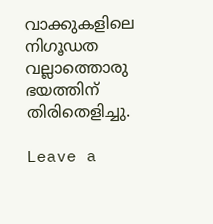വാക്കുകളിലെ നിഗൂഡത വല്ലാത്തൊരു ഭയത്തിന് തിരിതെളിച്ചു.

Leave a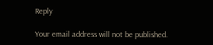Reply

Your email address will not be published.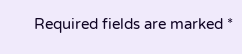Required fields are marked *